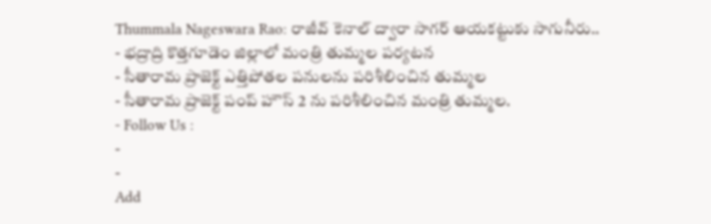Thummala Nageswara Rao: రాజీవ్ కెనాల్ ద్వారా సాగర్ ఆయకట్టుకు సాగునీరు..
- భద్రాద్రి కొత్తగూడెం జిల్లాలో మంత్రి తుమ్మల పర్యటన
- సీతారామ ప్రాజెక్ట్ ఎత్తిపోతల పనులను పరిశీలించిన తుమ్మల
- సీతారామ ప్రాజెక్ట్ పంప్ హౌస్ 2 ను పరిశీలించిన మంత్రి తుమ్మల.
- Follow Us :
-
-
Add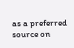as a preferred
source on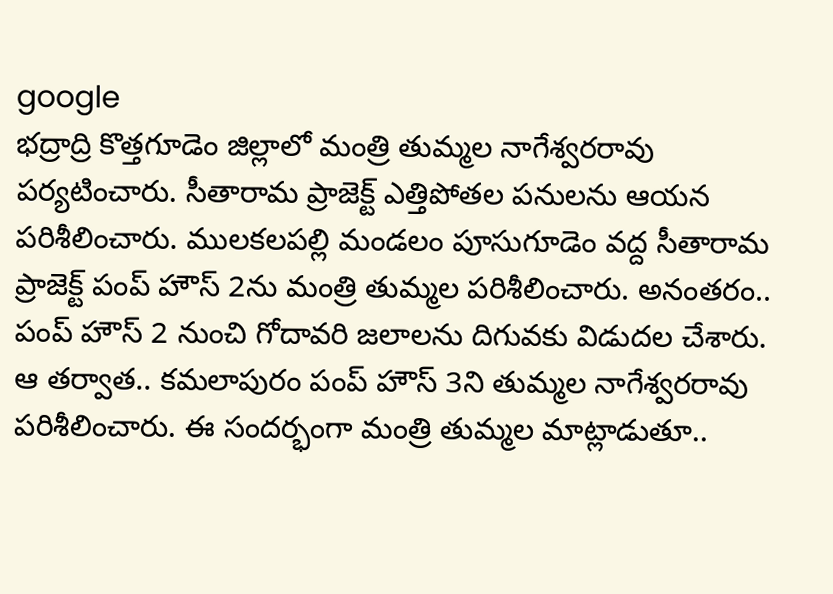google
భద్రాద్రి కొత్తగూడెం జిల్లాలో మంత్రి తుమ్మల నాగేశ్వరరావు పర్యటించారు. సీతారామ ప్రాజెక్ట్ ఎత్తిపోతల పనులను ఆయన పరిశీలించారు. ములకలపల్లి మండలం పూసుగూడెం వద్ద సీతారామ ప్రాజెక్ట్ పంప్ హౌస్ 2ను మంత్రి తుమ్మల పరిశీలించారు. అనంతరం.. పంప్ హౌస్ 2 నుంచి గోదావరి జలాలను దిగువకు విడుదల చేశారు. ఆ తర్వాత.. కమలాపురం పంప్ హౌస్ 3ని తుమ్మల నాగేశ్వరరావు పరిశీలించారు. ఈ సందర్భంగా మంత్రి తుమ్మల మాట్లాడుతూ..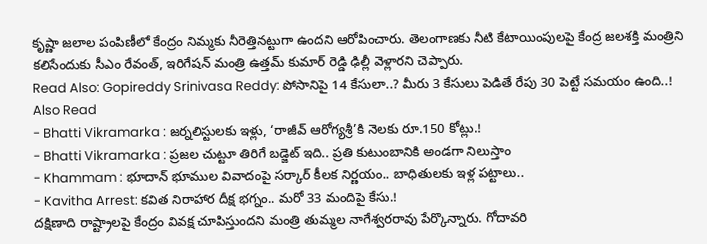కృష్ణా జలాల పంపిణీలో కేంద్రం నిమ్మకు నీరెత్తినట్టుగా ఉందని ఆరోపించారు. తెలంగాణకు నీటి కేటాయింపులపై కేంద్ర జలశక్తి మంత్రిని కలిసేందుకు సీఎం రేవంత్, ఇరిగేషన్ మంత్రి ఉత్తమ్ కుమార్ రెడ్డి ఢిల్లీ వెళ్లారని చెప్పారు.
Read Also: Gopireddy Srinivasa Reddy: పోసానిపై 14 కేసులా..? మీరు 3 కేసులు పెడితే రేపు 30 పెట్టే సమయం ఉంది..!
Also Read
- Bhatti Vikramarka : జర్నలిస్టులకు ఇళ్లు, ‘రాజీవ్ ఆరోగ్యశ్రీ’కి నెలకు రూ.150 కోట్లు.!
- Bhatti Vikramarka : ప్రజల చుట్టూ తిరిగే బడ్జెట్ ఇది.. ప్రతి కుటుంబానికి అండగా నిలుస్తాం
- Khammam : భూదాన్ భూముల వివాదంపై సర్కార్ కీలక నిర్ణయం.. బాధితులకు ఇళ్ల పట్టాలు..
- Kavitha Arrest: కవిత నిరాహార దీక్ష భగ్నం.. మరో 33 మందిపై కేసు.!
దక్షిణాది రాష్ట్రాలపై కేంద్రం వివక్ష చూపిస్తుందని మంత్రి తుమ్మల నాగేశ్వరరావు పేర్కొన్నారు. గోదావరి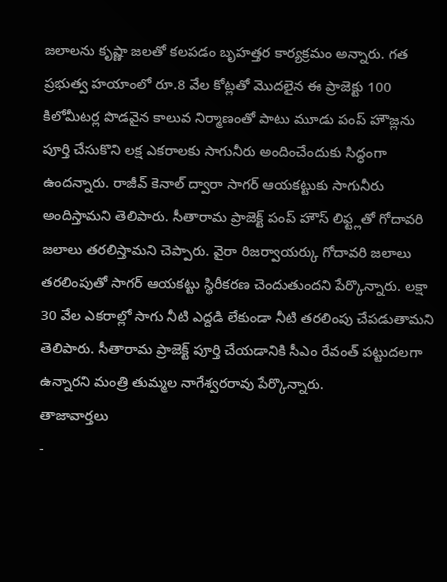జలాలను కృష్ణా జలతో కలపడం బృహత్తర కార్యక్రమం అన్నారు. గత ప్రభుత్వ హయాంలో రూ.8 వేల కోట్లతో మొదలైన ఈ ప్రాజెక్టు 100 కిలోమీటర్ల పొడవైన కాలువ నిర్మాణంతో పాటు మూడు పంప్ హౌజ్లను పూర్తి చేసుకొని లక్ష ఎకరాలకు సాగునీరు అందించేందుకు సిద్ధంగా ఉందన్నారు. రాజీవ్ కెనాల్ ద్వారా సాగర్ ఆయకట్టుకు సాగునీరు అందిస్తామని తెలిపారు. సీతారామ ప్రాజెక్ట్ పంప్ హౌస్ లిఫ్ట్లతో గోదావరి జలాలు తరలిస్తామని చెప్పారు. వైరా రిజర్వాయర్కు గోదావరి జలాలు తరలింపుతో సాగర్ ఆయకట్టు స్థిరీకరణ చెందుతుందని పేర్కొన్నారు. లక్షా 30 వేల ఎకరాల్లో సాగు నీటి ఎద్దడి లేకుండా నీటి తరలింపు చేపడుతామని తెలిపారు. సీతారామ ప్రాజెక్ట్ పూర్తి చేయడానికి సీఎం రేవంత్ పట్టుదలగా ఉన్నారని మంత్రి తుమ్మల నాగేశ్వరరావు పేర్కొన్నారు.
తాజావార్తలు
-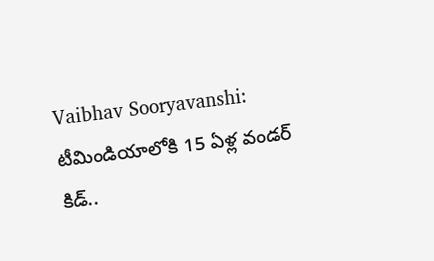Vaibhav Sooryavanshi: టీమిండియాలోకి 15 ఏళ్ల వండర్ కిడ్..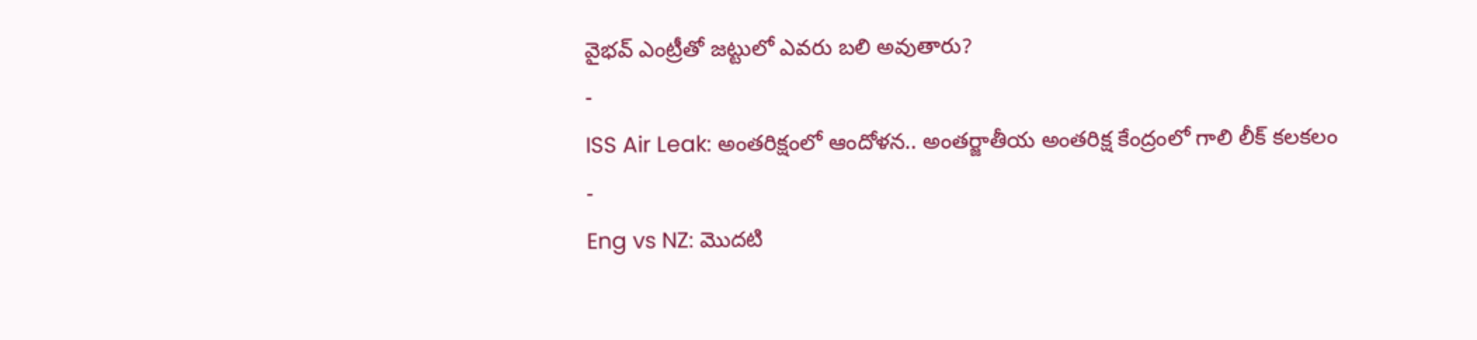వైభవ్ ఎంట్రీతో జట్టులో ఎవరు బలి అవుతారు?
-
ISS Air Leak: అంతరిక్షంలో ఆందోళన.. అంతర్జాతీయ అంతరిక్ష కేంద్రంలో గాలి లీక్ కలకలం
-
Eng vs NZ: మొదటి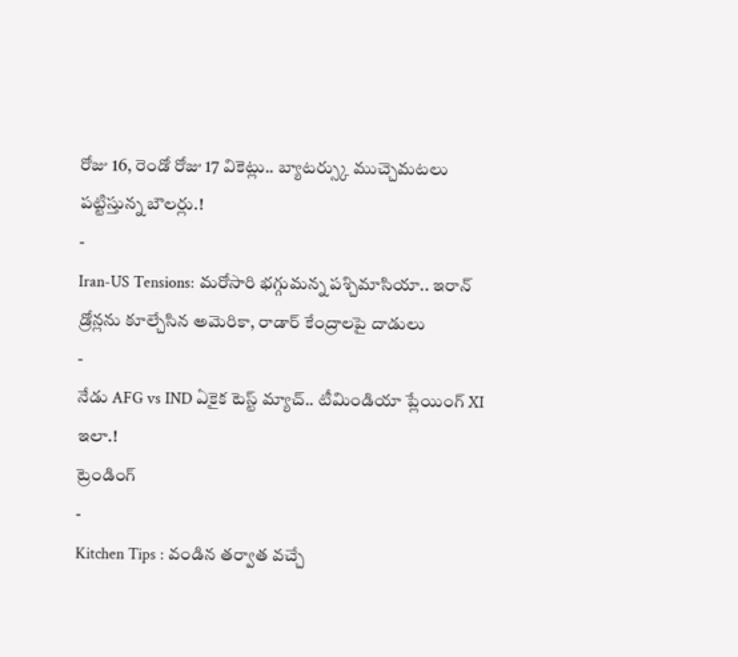రోజు 16, రెండో రోజు 17 వికెట్లు.. బ్యాటర్స్కు ముచ్చెమటలు పట్టిస్తున్న బౌలర్లు.!
-
Iran-US Tensions: మరోసారి భగ్గుమన్న పశ్చిమాసియా.. ఇరాన్ డ్రోన్లను కూల్చేసిన అమెరికా, రాడార్ కేంద్రాలపై దాడులు
-
నేడు AFG vs IND ఏకైక టెస్ట్ మ్యాచ్.. టీమిండియా ప్లేయింగ్ XI ఇలా.!
ట్రెండింగ్
-
Kitchen Tips : వండిన తర్వాత వచ్చే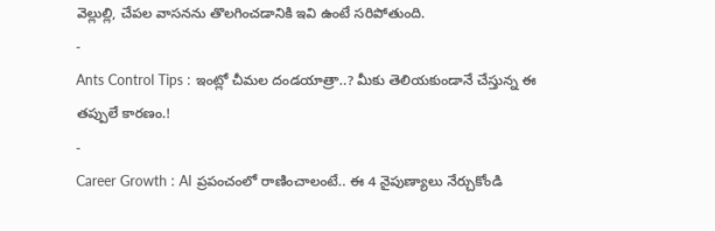వెల్లుల్లి, చేపల వాసనను తొలగించడానికి ఇవి ఉంటే సరిపోతుంది.
-
Ants Control Tips : ఇంట్లో చీమల దండయాత్రా..? మీకు తెలియకుండానే చేస్తున్న ఈ తప్పులే కారణం.!
-
Career Growth : AI ప్రపంచంలో రాణించాలంటే.. ఈ 4 నైపుణ్యాలు నేర్చుకోండి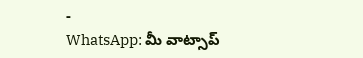-
WhatsApp: మీ వాట్సాప్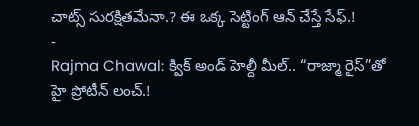చాట్స్ సురక్షితమేనా.? ఈ ఒక్క సెట్టింగ్ ఆన్ చేస్తే సేఫ్.!
-
Rajma Chawal: క్విక్ అండ్ హెల్దీ మీల్.. “రాజ్మా రైస్”తో హై ప్రోటీన్ లంచ్.!